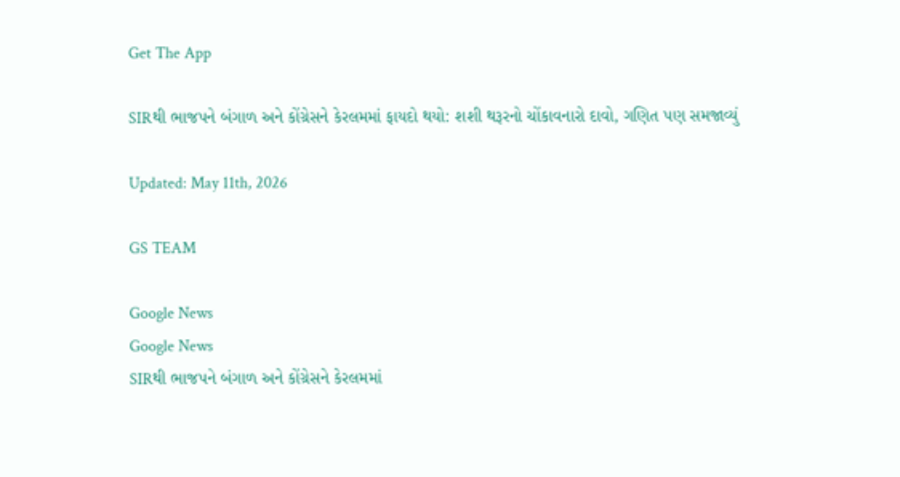Get The App

SIRથી ભાજપને બંગાળ અને કોંગ્રેસને કેરલમમાં ફાયદો થયો: શશી થરૂરનો ચોંકાવનારો દાવો, ગણિત પણ સમજાવ્યું

Updated: May 11th, 2026

GS TEAM

Google News
Google News
SIRથી ભાજપને બંગાળ અને કોંગ્રેસને કેરલમમાં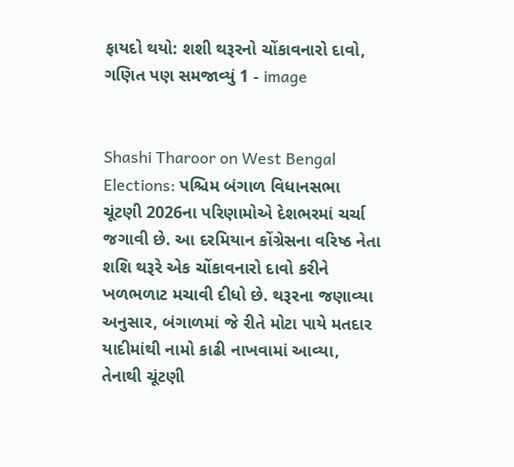ફાયદો થયો: શશી થરૂરનો ચોંકાવનારો દાવો, ગણિત પણ સમજાવ્યું 1 - image


Shashi Tharoor on West Bengal Elections: પશ્ચિમ બંગાળ વિધાનસભા ચૂંટણી 2026ના પરિણામોએ દેશભરમાં ચર્ચા જગાવી છે. આ દરમિયાન કોંગ્રેસના વરિષ્ઠ નેતા શશિ થરૂરે એક ચોંકાવનારો દાવો કરીને ખળભળાટ મચાવી દીધો છે. થરૂરના જણાવ્યા અનુસાર, બંગાળમાં જે રીતે મોટા પાયે મતદાર યાદીમાંથી નામો કાઢી નાખવામાં આવ્યા, તેનાથી ચૂંટણી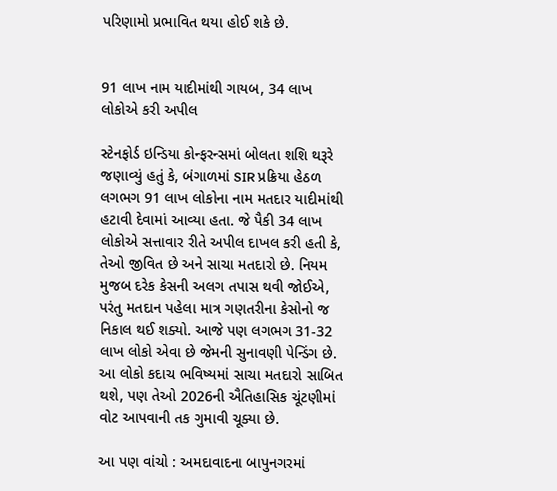પરિણામો પ્રભાવિત થયા હોઈ શકે છે.


91 લાખ નામ યાદીમાંથી ગાયબ, 34 લાખ લોકોએ કરી અપીલ

સ્ટેનફોર્ડ ઇન્ડિયા કોન્ફરન્સમાં બોલતા શશિ થરૂરે જણાવ્યું હતું કે, બંગાળમાં SIR પ્રક્રિયા હેઠળ લગભગ 91 લાખ લોકોના નામ મતદાર યાદીમાંથી હટાવી દેવામાં આવ્યા હતા. જે પૈકી 34 લાખ લોકોએ સત્તાવાર રીતે અપીલ દાખલ કરી હતી કે, તેઓ જીવિત છે અને સાચા મતદારો છે. નિયમ મુજબ દરેક કેસની અલગ તપાસ થવી જોઈએ, પરંતુ મતદાન પહેલા માત્ર ગણતરીના કેસોનો જ નિકાલ થઈ શક્યો. આજે પણ લગભગ 31-32 લાખ લોકો એવા છે જેમની સુનાવણી પેન્ડિંગ છે. આ લોકો કદાચ ભવિષ્યમાં સાચા મતદારો સાબિત થશે, પણ તેઓ 2026ની ઐતિહાસિક ચૂંટણીમાં વોટ આપવાની તક ગુમાવી ચૂક્યા છે.

આ પણ વાંચો : અમદાવાદના બાપુનગરમાં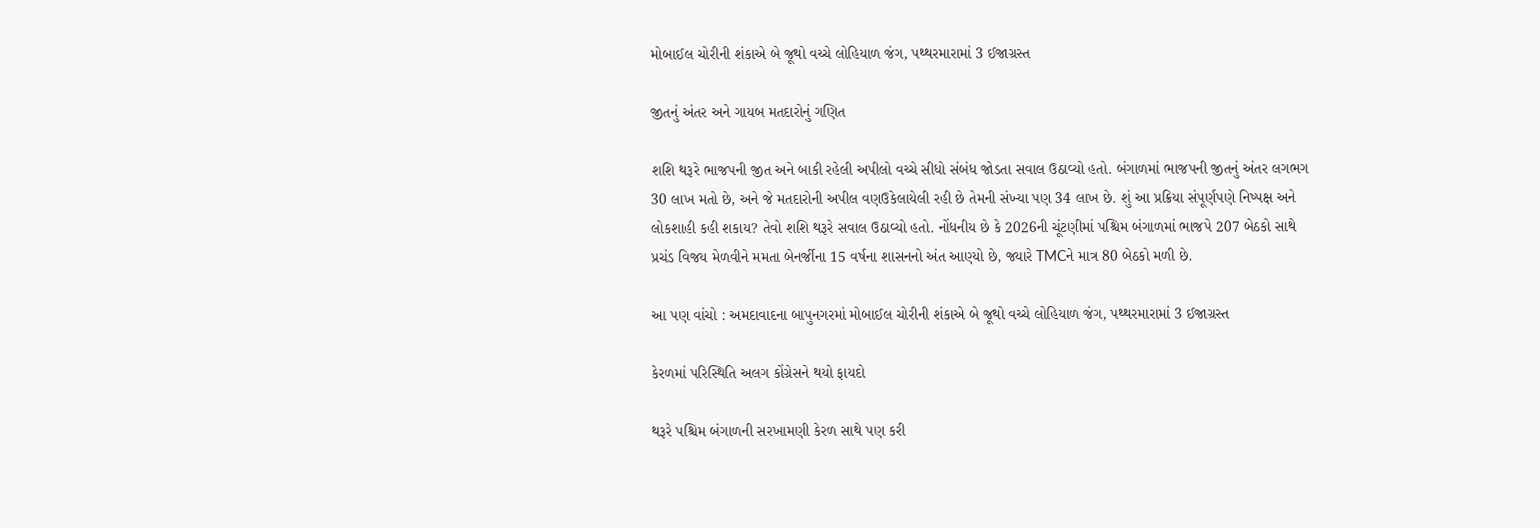મોબાઈલ ચોરીની શંકાએ બે જૂથો વચ્ચે લોહિયાળ જંગ, પથ્થરમારામાં 3 ઈજાગ્રસ્ત

જીતનું અંતર અને ગાયબ મતદારોનું ગણિત

શશિ થરૂરે ભાજપની જીત અને બાકી રહેલી અપીલો વચ્ચે સીધો સંબંધ જોડતા સવાલ ઉઠાવ્યો હતો. બંગાળમાં ભાજપની જીતનું અંતર લગભગ 30 લાખ મતો છે, અને જે મતદારોની અપીલ વણઉકેલાયેલી રહી છે તેમની સંખ્યા પણ 34 લાખ છે. શું આ પ્રક્રિયા સંપૂર્ણપણે નિષ્પક્ષ અને લોકશાહી કહી શકાય? તેવો શશિ થરૂરે સવાલ ઉઠાવ્યો હતો. નોંધનીય છે કે 2026ની ચૂંટણીમાં પશ્ચિમ બંગાળમાં ભાજપે 207 બેઠકો સાથે પ્રચંડ વિજય મેળવીને મમતા બેનર્જીના 15 વર્ષના શાસનનો અંત આણ્યો છે, જ્યારે TMCને માત્ર 80 બેઠકો મળી છે.

આ પણ વાંચો : અમદાવાદના બાપુનગરમાં મોબાઈલ ચોરીની શંકાએ બે જૂથો વચ્ચે લોહિયાળ જંગ, પથ્થરમારામાં 3 ઈજાગ્રસ્ત

કેરળમાં પરિસ્થિતિ અલગ કોંગ્રેસને થયો ફાયદો

થરૂરે પશ્ચિમ બંગાળની સરખામણી કેરળ સાથે પણ કરી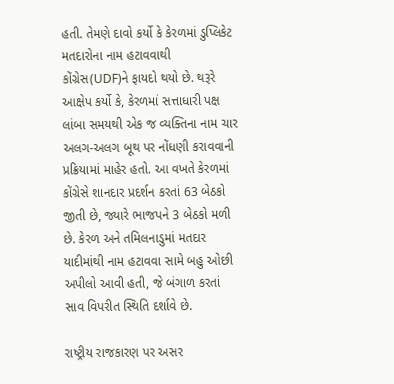હતી. તેમણે દાવો કર્યો કે કેરળમાં ડુપ્લિકેટ મતદારોના નામ હટાવવાથી કોંગ્રેસ(UDF)ને ફાયદો થયો છે. થરૂરે આક્ષેપ કર્યો કે, કેરળમાં સત્તાધારી પક્ષ લાંબા સમયથી એક જ વ્યક્તિના નામ ચાર અલગ-અલગ બૂથ પર નોંધણી કરાવવાની પ્રક્રિયામાં માહેર હતો. આ વખતે કેરળમાં કોંગ્રેસે શાનદાર પ્રદર્શન કરતાં 63 બેઠકો જીતી છે, જ્યારે ભાજપને 3 બેઠકો મળી છે. કેરળ અને તમિલનાડુમાં મતદાર યાદીમાંથી નામ હટાવવા સામે બહુ ઓછી અપીલો આવી હતી, જે બંગાળ કરતાં સાવ વિપરીત સ્થિતિ દર્શાવે છે.

રાષ્ટ્રીય રાજકારણ પર અસર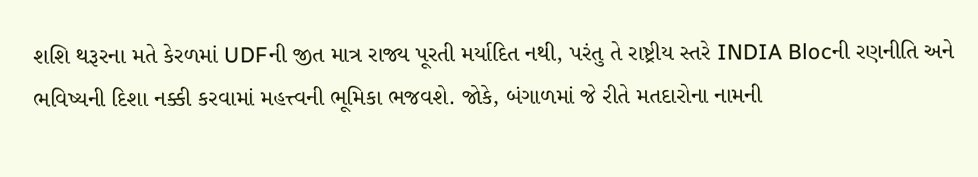શશિ થરૂરના મતે કેરળમાં UDFની જીત માત્ર રાજ્ય પૂરતી મર્યાદિત નથી, પરંતુ તે રાષ્ટ્રીય સ્તરે INDIA Blocની રણનીતિ અને ભવિષ્યની દિશા નક્કી કરવામાં મહત્ત્વની ભૂમિકા ભજવશે. જોકે, બંગાળમાં જે રીતે મતદારોના નામની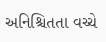અનિશ્ચિતતા વચ્ચે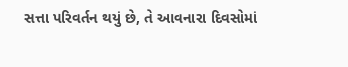સત્તા પરિવર્તન થયું છે, તે આવનારા દિવસોમાં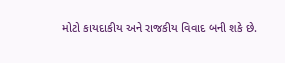મોટો કાયદાકીય અને રાજકીય વિવાદ બની શકે છે.